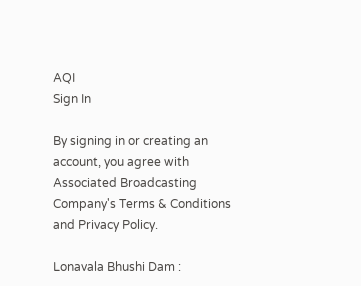AQI
Sign In

By signing in or creating an account, you agree with Associated Broadcasting Company's Terms & Conditions and Privacy Policy.

Lonavala Bhushi Dam :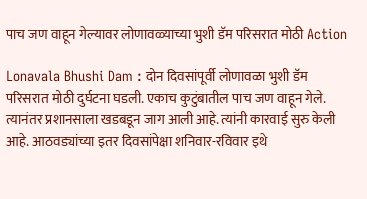पाच जण वाहून गेल्यावर लोणावळ्याच्या भुशी डॅम परिसरात मोठी Action

Lonavala Bhushi Dam : दोन दिवसांपूर्वी लोणावळा भुशी डॅम परिसरात मोठी दुर्घटना घडली. एकाच कुटुंबातील पाच जण वाहून गेले. त्यानंतर प्रशानसाला खडबडून जाग आली आहे. त्यांनी कारवाई सुरु केली आहे. आठवड्यांच्या इतर दिवसांपेक्षा शनिवार-रविवार इथे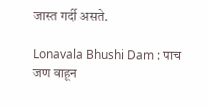जास्त गर्दी असते.

Lonavala Bhushi Dam : पाच जण वाहून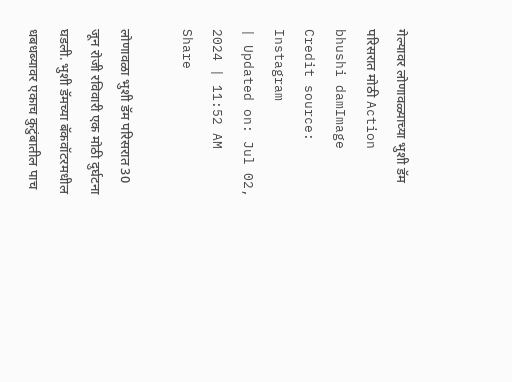गेल्यावर लोणावळ्याच्या भुशी डॅम परिसरात मोठी Action
bhushi damImage Credit source: Instagram
| Updated on: Jul 02, 2024 | 11:52 AM
Share

लोणावळा भुशी डॅम परिसरात 30 जून रोजी रविवारी एक मोठी दुर्घटना घडली. भुशी डॅमच्या बॅकवॉटरमधील धबधब्यावर एकाच कुटुंबातील पाच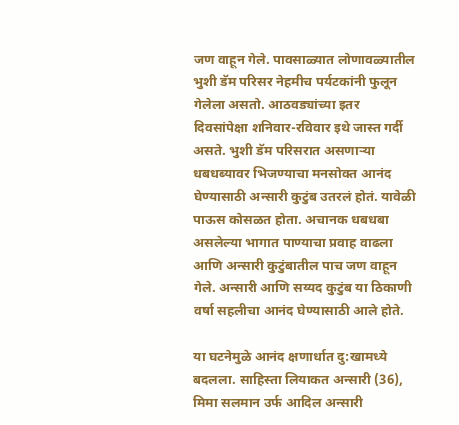जण वाहून गेले. पावसाळ्यात लोणावळ्यातील भुशी डॅम परिसर नेहमीच पर्यटकांनी फुलून गेलेला असतो. आठवड्यांच्या इतर दिवसांपेक्षा शनिवार-रविवार इथे जास्त गर्दी असते. भुशी डॅम परिसरात असणाऱ्या धबधब्यावर भिजण्याचा मनसोक्त आनंद घेण्यासाठी अन्सारी कुटुंब उतरलं होतं. यावेळी पाऊस कोसळत होता. अचानक धबधबा असलेल्या भागात पाण्याचा प्रवाह वाढला आणि अन्सारी कुटुंबातील पाच जण वाहून गेले. अन्सारी आणि सय्यद कुटुंब या ठिकाणी वर्षा सहलीचा आनंद घेण्यासाठी आले होते.

या घटनेमुळे आनंद क्षणार्धात दु:खामध्ये बदलला. साहिस्ता लियाकत अन्सारी (36), मिमा सलमान उर्फ आदिल अन्सारी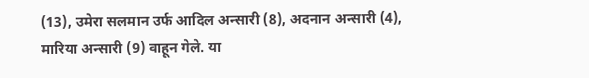(13), उमेरा सलमान उर्फ आदिल अन्सारी (8), अदनान अन्सारी (4), मारिया अन्सारी (9) वाहून गेले. या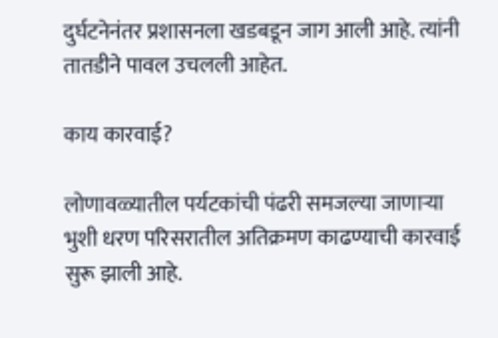दुर्घटनेनंतर प्रशासनला खडबडून जाग आली आहे. त्यांनी तातडीने पावल उचलली आहेत.

काय कारवाई?

लोणावळ्यातील पर्यटकांची पंढरी समजल्या जाणाऱ्या भुशी धरण परिसरातील अतिक्रमण काढण्याची कारवाई सुरू झाली आहे.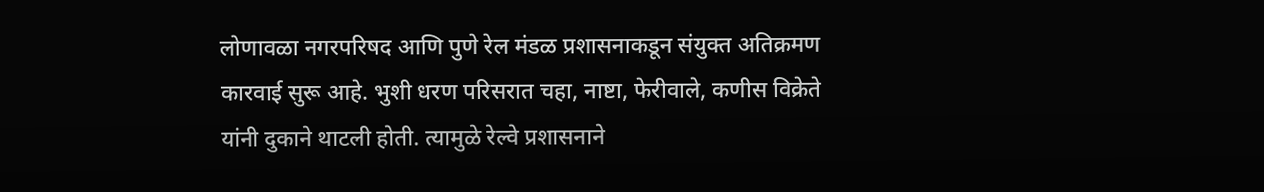लोणावळा नगरपरिषद आणि पुणे रेल मंडळ प्रशासनाकडून संयुक्त अतिक्रमण कारवाई सुरू आहे. भुशी धरण परिसरात चहा, नाष्टा, फेरीवाले, कणीस विक्रेते यांनी दुकाने थाटली होती. त्यामुळे रेल्वे प्रशासनाने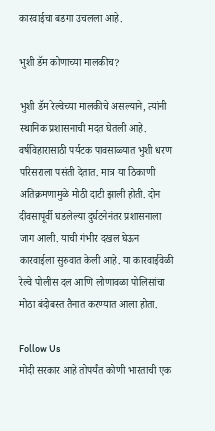कारवाईचा बडगा उचलला आहे.

भुशी डॅम कोणाच्या मालकीच?

भुशी डॅम रेल्वेच्या मालकीचे असल्याने, त्यांनी स्थानिक प्रशासनाची मदत घेतली आहे. वर्षविहारासाठी पर्यटक पावसाळ्यात भुशी धरण परिसराला पसंती देतात. मात्र या ठिकाणी अतिक्रमणामुळे मोठी दाटी झाली होती. दोन दीवसापूर्वी घडलेल्या दुर्घटनेनंतर प्रशासनाला जाग आली. याची गंभीर दखल घेऊन कारवाईला सुरुवात केली आहे. या कारवाईवेळी रेल्वे पोलीस दल आणि लोणावळा पोलिसांचा मोठा बंदोबस्त तैनात करण्यात आला होता.

Follow Us
मोदी सरकार आहे तोपर्यंत कोणी भारताची एक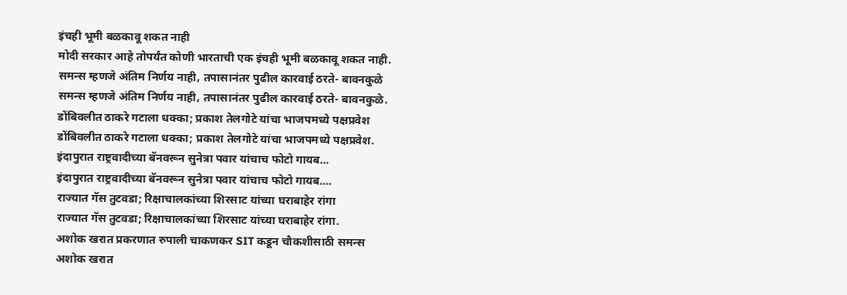इंचही भूमी बळकावू शकत नाही
मोदी सरकार आहे तोपर्यंत कोणी भारताची एक इंचही भूमी बळकावू शकत नाही.
समन्स म्हणजे अंतिम निर्णय नाही, तपासानंतर पुढील कारवाई ठरते- बावनकुळे
समन्स म्हणजे अंतिम निर्णय नाही, तपासानंतर पुढील कारवाई ठरते- बावनकुळे.
डोंबिवलीत ठाकरे गटाला धक्का; प्रकाश तेलगोटे यांचा भाजपमध्ये पक्षप्रवेश
डोंबिवलीत ठाकरे गटाला धक्का; प्रकाश तेलगोटे यांचा भाजपमध्ये पक्षप्रवेश.
इंदापुरात राष्ट्रवादीच्या बॅनवरून सुनेत्रा पवार यांचाच फोटो गायब...
इंदापुरात राष्ट्रवादीच्या बॅनवरून सुनेत्रा पवार यांचाच फोटो गायब....
राज्यात गॅस तुटवडा; रिक्षाचालकांच्या शिरसाट यांच्या घराबाहेर रांगा
राज्यात गॅस तुटवडा; रिक्षाचालकांच्या शिरसाट यांच्या घराबाहेर रांगा.
अशोक खरात प्रकरणात रुपाली चाकणकर SIT कडून चौकशीसाठी समन्स
अशोक खरात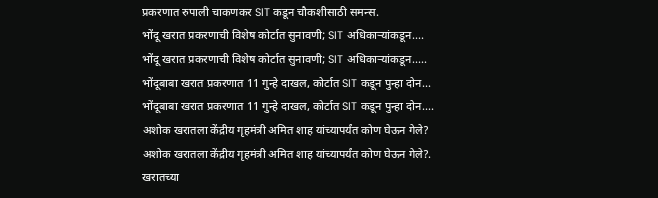प्रकरणात रुपाली चाकणकर SIT कडून चौकशीसाठी समन्स.
भोंदू खरात प्रकरणाची विशेष कोर्टात सुनावणी; SIT अधिकाऱ्यांकडून....
भोंदू खरात प्रकरणाची विशेष कोर्टात सुनावणी; SIT अधिकाऱ्यांकडून.....
भोंदूबाबा खरात प्रकरणात 11 गुन्हे दाखल, कोर्टात SIT कडून पुन्हा दोन...
भोंदूबाबा खरात प्रकरणात 11 गुन्हे दाखल, कोर्टात SIT कडून पुन्हा दोन....
अशोक खरातला केंद्रीय गृहमंत्री अमित शाह यांच्यापर्यंत कोण घेऊन गेले?
अशोक खरातला केंद्रीय गृहमंत्री अमित शाह यांच्यापर्यंत कोण घेऊन गेले?.
खरातच्या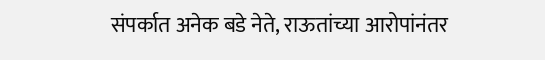संपर्कात अनेक बडे नेते, राऊतांच्या आरोपांनंतर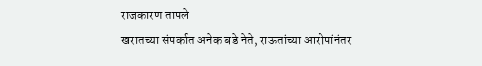राजकारण तापले
खरातच्या संपर्कात अनेक बडे नेते, राऊतांच्या आरोपांनंतर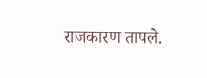राजकारण तापले.